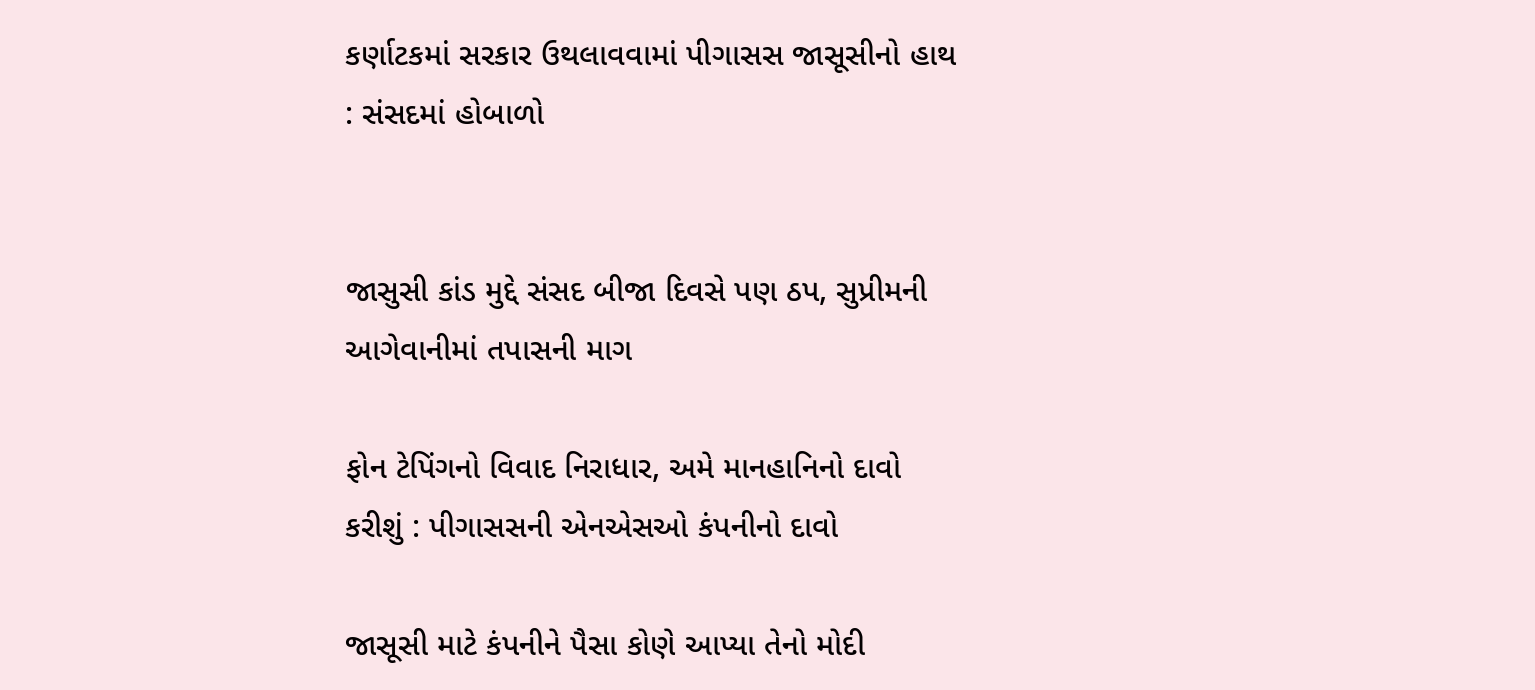કર્ણાટકમાં સરકાર ઉથલાવવામાં પીગાસસ જાસૂસીનો હાથ : સંસદમાં હોબાળો


જાસુસી કાંડ મુદ્દે સંસદ બીજા દિવસે પણ ઠપ, સુપ્રીમની આગેવાનીમાં તપાસની માગ

ફોન ટેપિંગનો વિવાદ નિરાધાર, અમે માનહાનિનો દાવો કરીશું : પીગાસસની એનએસઓ કંપનીનો દાવો

જાસૂસી માટે કંપનીને પૈસા કોણે આપ્યા તેનો મોદી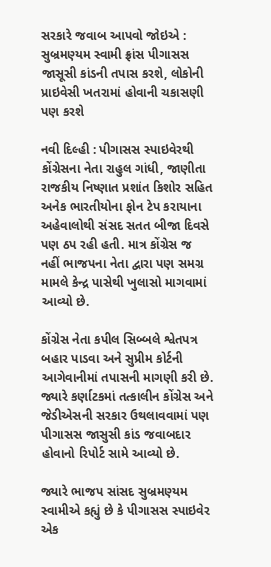સરકારે જવાબ આપવો જોઇએ : સુબ્રમણ્યમ સ્વામી ફ્રાંસ પીગાસસ જાસૂસી કાંડની તપાસ કરશે, લોકોની પ્રાઇવેસી ખતરામાં હોવાની ચકાસણી પણ કરશે

નવી દિલ્હી : પીગાસસ સ્પાઇવેરથી કોંગ્રેસના નેતા રાહુલ ગાંધી, જાણીતા રાજકીય નિષ્ણાત પ્રશાંત કિશોર સહિત અનેક ભારતીયોના ફોન ટેપ કરાયાના અહેવાલોથી સંસદ સતત બીજા દિવસે પણ ઠપ રહી હતી. માત્ર કોંગ્રેસ જ નહીં ભાજપના નેતા દ્વારા પણ સમગ્ર મામલે કેન્દ્ર પાસેથી ખુલાસો માગવામાં આવ્યો છે.

કોંગ્રેસ નેતા કપીલ સિબ્બલે શ્વેતપત્ર બહાર પાડવા અને સુપ્રીમ કોર્ટની આગેવાનીમાં તપાસની માગણી કરી છે. જ્યારે કર્ણાટકમાં તત્કાલીન કોંગ્રેસ અને જેડીએસની સરકાર ઉથલાવવામાં પણ પીગાસસ જાસુસી કાંડ જવાબદાર હોવાનો રિપોર્ટ સામે આવ્યો છે.

જ્યારે ભાજપ સાંસદ સુબ્રમણ્યમ સ્વામીએ કહ્યું છે કે પીગાસસ સ્પાઇવેર એક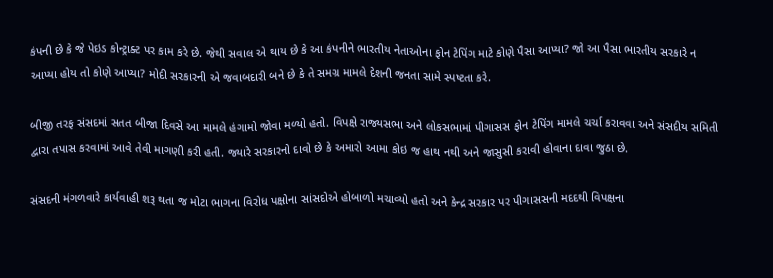કંપની છે કે જે પેઇડ કોન્ટ્રાક્ટ પર કામ કરે છે. જેથી સવાલ એ થાય છે કે આ કંપનીને ભારતીય નેતાઓના ફોન ટેપિંગ માટે કોણે પૈસા આપ્યા? જો આ પૈસા ભારતીય સરકારે ન આપ્યા હોય તો કોણે આપ્યા? મોદી સરકારની એ જવાબદારી બને છે કે તે સમગ્ર મામલે દેશની જનતા સામે સ્પષ્ટતા કરે.

બીજી તરફ સંસદમાં સતત બીજા દિવસે આ મામલે હંગામો જોવા મળ્યો હતો. વિપક્ષે રાજ્યસભા અને લોકસભામાં પીગાસસ ફોન ટેપિંગ મામલે ચર્ચા કરાવવા અને સંસદીય સમિતી દ્વારા તપાસ કરવામાં આવે તેવી માગણી કરી હતી. જ્યારે સરકારનો દાવો છે કે અમારો આમા કોઇ જ હાથ નથી અને જાસુસી કરાવી હોવાના દાવા જુઠા છે.

સંસદની મંગળવારે કાર્યવાહી શરૂ થતા જ મોટા ભાગના વિરોધ પક્ષોના સાંસદોએ હોબાળો મચાવ્યો હતો અને કેન્દ્ર સરકાર પર પીગાસસની મદદથી વિપક્ષના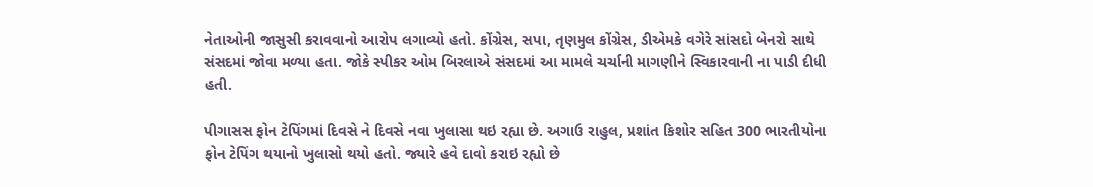નેતાઓની જાસુસી કરાવવાનો આરોપ લગાવ્યો હતો. કોંગ્રેસ, સપા, તૃણમુલ કોંગ્રેસ, ડીએમકે વગેરે સાંસદો બેનરો સાથે સંસદમાં જોવા મળ્યા હતા. જોકે સ્પીકર ઓમ બિરલાએ સંસદમાં આ મામલે ચર્ચાની માગણીને સ્વિકારવાની ના પાડી દીધી હતી.

પીગાસસ ફોન ટેપિંગમાં દિવસે ને દિવસે નવા ખુલાસા થઇ રહ્યા છે. અગાઉ રાહુલ, પ્રશાંત કિશોર સહિત 300 ભારતીયોના ફોન ટેપિંગ થયાનો ખુલાસો થયો હતો. જ્યારે હવે દાવો કરાઇ રહ્યો છે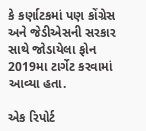કે કર્ણાટકમાં પણ કોંગ્રેસ અને જેડીએસની સરકાર સાથે જોડાયેલા ફોન 2019મા ટાર્ગેટ કરવામાં આવ્યા હતા.

એક રિપોર્ટ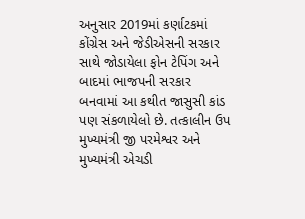અનુસાર 2019માં કર્ણાટકમાં કોંગ્રેસ અને જેડીએસની સરકાર સાથે જોડાયેલા ફોન ટેપિંગ અને બાદમાં ભાજપની સરકાર બનવામાં આ કથીત જાસુસી કાંડ પણ સંકળાયેલો છે. તત્કાલીન ઉપ મુખ્યમંત્રી જી પરમેશ્વર અને મુખ્યમંત્રી એચડી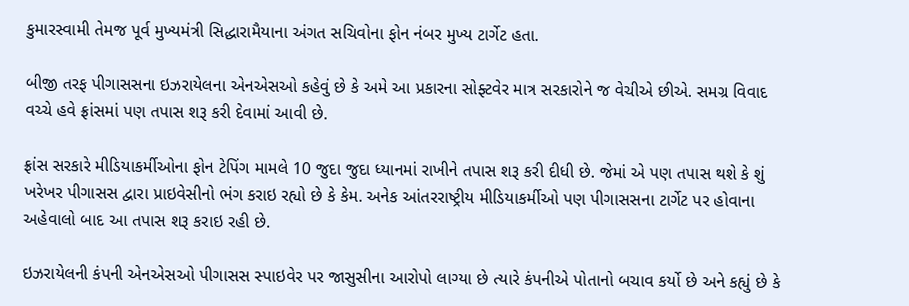કુમારસ્વામી તેમજ પૂર્વ મુખ્યમંત્રી સિદ્ધારામૈયાના અંગત સચિવોના ફોન નંબર મુખ્ય ટાર્ગેટ હતા.

બીજી તરફ પીગાસસના ઇઝરાયેલના એનએસઓ કહેવું છે કે અમે આ પ્રકારના સોફ્ટવેર માત્ર સરકારોને જ વેચીએ છીએ. સમગ્ર વિવાદ વચ્ચે હવે ફ્રાંસમાં પણ તપાસ શરૂ કરી દેવામાં આવી છે.

ફ્રાંસ સરકારે મીડિયાકર્મીઓના ફોન ટેપિંગ મામલે 10 જુદા જુદા ધ્યાનમાં રાખીને તપાસ શરૂ કરી દીધી છે. જેમાં એ પણ તપાસ થશે કે શું ખરેખર પીગાસસ દ્વારા પ્રાઇવેસીનો ભંગ કરાઇ રહ્યો છે કે કેમ. અનેક આંતરરાષ્ટ્રીય મીડિયાકર્મીઓ પણ પીગાસસના ટાર્ગેટ પર હોવાના અહેવાલો બાદ આ તપાસ શરૂ કરાઇ રહી છે.

ઇઝરાયેલની કંપની એનએસઓ પીગાસસ સ્પાઇવેર પર જાસુસીના આરોપો લાગ્યા છે ત્યારે કંપનીએ પોતાનો બચાવ કર્યો છે અને કહ્યું છે કે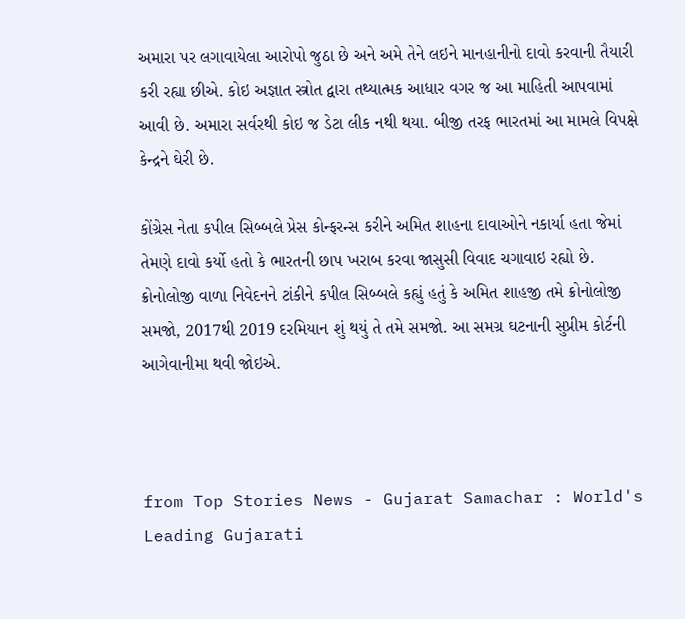અમારા પર લગાવાયેલા આરોપો જુઠા છે અને અમે તેને લઇને માનહાનીનો દાવો કરવાની તૈયારી કરી રહ્યા છીએ. કોઇ અજ્ઞાત સ્ત્રોત દ્વારા તથ્યાત્મક આધાર વગર જ આ માહિતી આપવામાં આવી છે. અમારા સર્વરથી કોઇ જ ડેટા લીક નથી થયા. બીજી તરફ ભારતમાં આ મામલે વિપક્ષે કેન્દ્રને ઘેરી છે.

કોંગ્રેસ નેતા કપીલ સિબ્બલે પ્રેસ કોન્ફરન્સ કરીને અમિત શાહના દાવાઓને નકાર્યા હતા જેમાં તેમણે દાવો કર્યો હતો કે ભારતની છાપ ખરાબ કરવા જાસુસી વિવાદ ચગાવાઇ રહ્યો છે. ક્રોનોલોજી વાળા નિવેદનને ટાંકીને કપીલ સિબ્બલે કહ્યું હતું કે અમિત શાહજી તમે ક્રોનોલોજી સમજો, 2017થી 2019 દરમિયાન શું થયું તે તમે સમજો. આ સમગ્ર ઘટનાની સુપ્રીમ કોર્ટની આગેવાનીમા થવી જોઇએ.



from Top Stories News - Gujarat Samachar : World's Leading Gujarati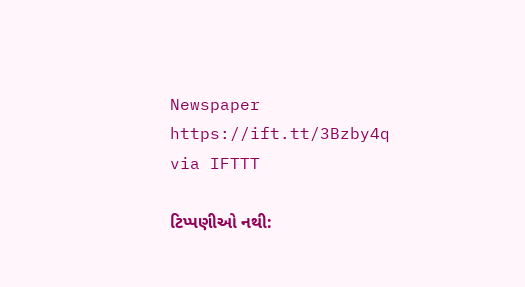Newspaper https://ift.tt/3Bzby4q
via IFTTT

ટિપ્પણીઓ નથી: